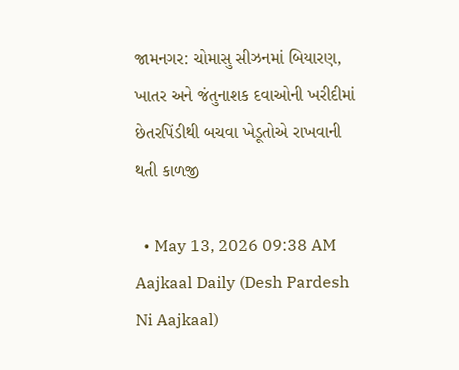જામનગર: ચોમાસુ સીઝનમાં બિયારણ, ખાતર અને જંતુનાશક દવાઓની ખરીદીમાં છેતરપિંડીથી બચવા ખેડૂતોએ રાખવાની થતી કાળજી

  • May 13, 2026 09:38 AM
Aajkaal Daily (Desh Pardesh Ni Aajkaal)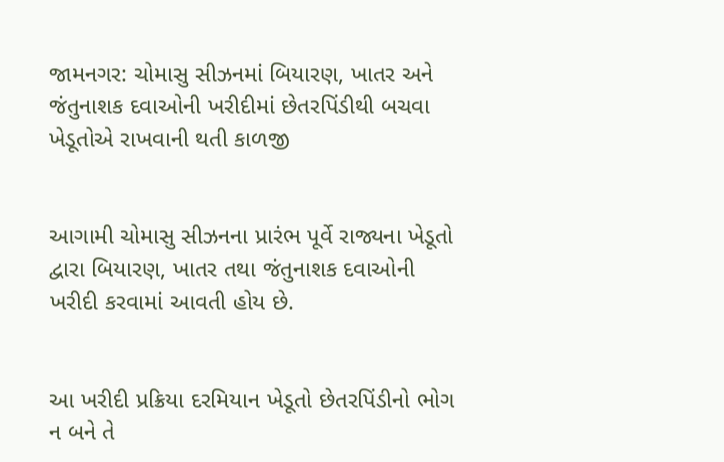જામનગર: ચોમાસુ સીઝનમાં બિયારણ, ખાતર અને જંતુનાશક દવાઓની ખરીદીમાં છેતરપિંડીથી બચવા ખેડૂતોએ રાખવાની થતી કાળજી


આગામી ચોમાસુ સીઝનના પ્રારંભ પૂર્વે રાજ્યના ખેડૂતો દ્વારા બિયારણ, ખાતર તથા જંતુનાશક દવાઓની ખરીદી કરવામાં આવતી હોય છે.


આ ખરીદી પ્રક્રિયા દરમિયાન ખેડૂતો છેતરપિંડીનો ભોગ ન બને તે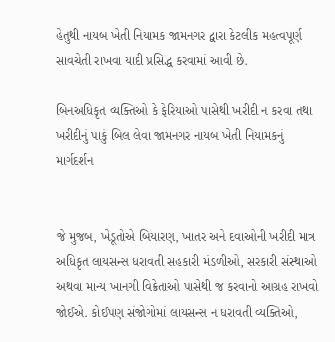હેતુથી નાયબ ખેતી નિયામક જામનગર દ્વારા કેટલીક મહત્વપૂર્ણ સાવચેતી રાખવા યાદી પ્રસિદ્ધ કરવામાં આવી છે.

બિનઅધિકૃત વ્યક્તિઓ કે ફેરિયાઓ પાસેથી ખરીદી ન કરવા તથા ખરીદીનું પાકું બિલ લેવા જામનગર નાયબ ખેતી નિયામકનું માર્ગદર્શન


જે મુજબ, ખેડૂતોએ બિયારણ, ખાતર અને દવાઓની ખરીદી માત્ર અધિકૃત લાયસન્સ ધરાવતી સહકારી મંડળીઓ, સરકારી સંસ્થાઓ અથવા માન્ય ખાનગી વિક્રેતાઓ પાસેથી જ કરવાનો આગ્રહ રાખવો જોઈએ. કોઈપણ સંજોગોમાં લાયસન્સ ન ધરાવતી વ્યક્તિઓ,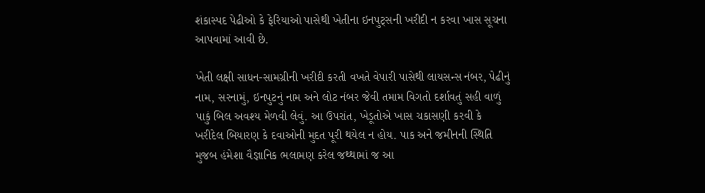શંકાસ્પદ પેઢીઓ કે ફેરિયાઓ પાસેથી ખેતીના ઇનપુટ્સની ખરીદી ન કરવા ખાસ સૂચના આપવામાં આવી છે.

ખેતી લક્ષી સાધન-સામગ્રીની ખરીદી કરતી વખતે વેપારી પાસેથી લાયસન્સ નંબર, પેઢીનું નામ, સરનામું, ઇનપુટનું નામ અને લોટ નંબર જેવી તમામ વિગતો દર્શાવતું સહી વાળું પાકું બિલ અવશ્ય મેળવી લેવું. આ ઉપરાંત, ખેડૂતોએ ખાસ ચકાસણી કરવી કે ખરીદેલ બિયારણ કે દવાઓની મુદત પૂરી થયેલ ન હોય. પાક અને જમીનની સ્થિતિ મુજબ હંમેશા વૈજ્ઞાનિક ભલામણ કરેલ જથ્થામાં જ આ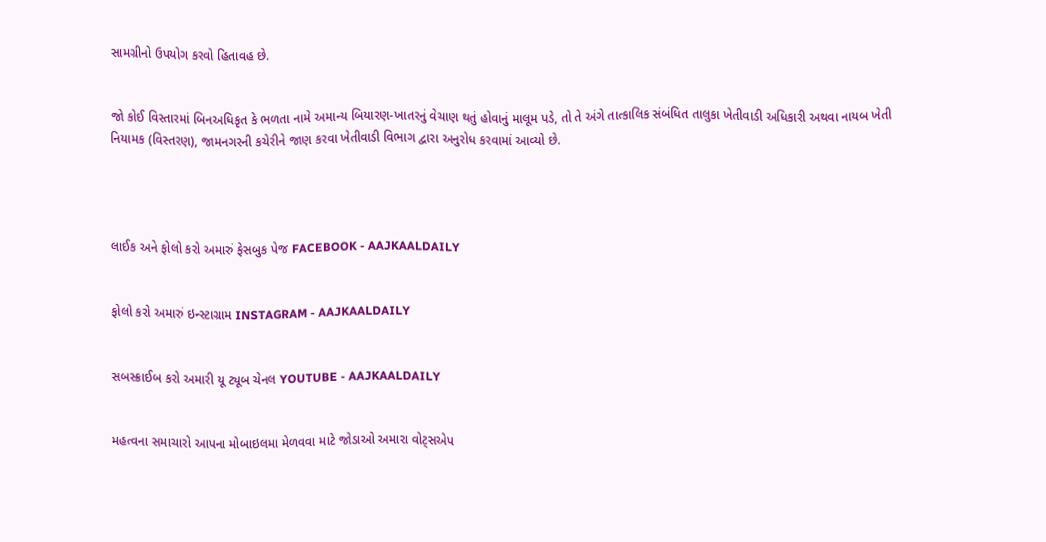સામગ્રીનો ઉપયોગ કરવો હિતાવહ છે.


જો કોઈ વિસ્તારમાં બિનઅધિકૃત કે ભળતા નામે અમાન્ય બિયારણ-ખાતરનું વેચાણ થતું હોવાનું માલૂમ પડે, તો તે અંગે તાત્કાલિક સંબંધિત તાલુકા ખેતીવાડી અધિકારી અથવા નાયબ ખેતી નિયામક (વિસ્તરણ), જામનગરની કચેરીને જાણ કરવા ખેતીવાડી વિભાગ દ્વારા અનુરોધ કરવામાં આવ્યો છે.




લાઈક અને ફોલો કરો અમારું ફેસબુક પેજ FACEBOOK - AAJKAALDAILY


ફોલો કરો અમારું ઇન્સ્ટાગ્રામ INSTAGRAM - AAJKAALDAILY


સબસ્ક્રાઈબ કરો અમારી યૂ ટ્યૂબ ચેનલ YOUTUBE - AAJKAALDAILY


મહત્વના સમાચારો આપના મોબાઇલમા મેળવવા માટે જોડાઓ અમારા વોટ્સએપ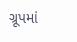ગ્રૂપમાં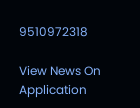9510972318

View News On Application